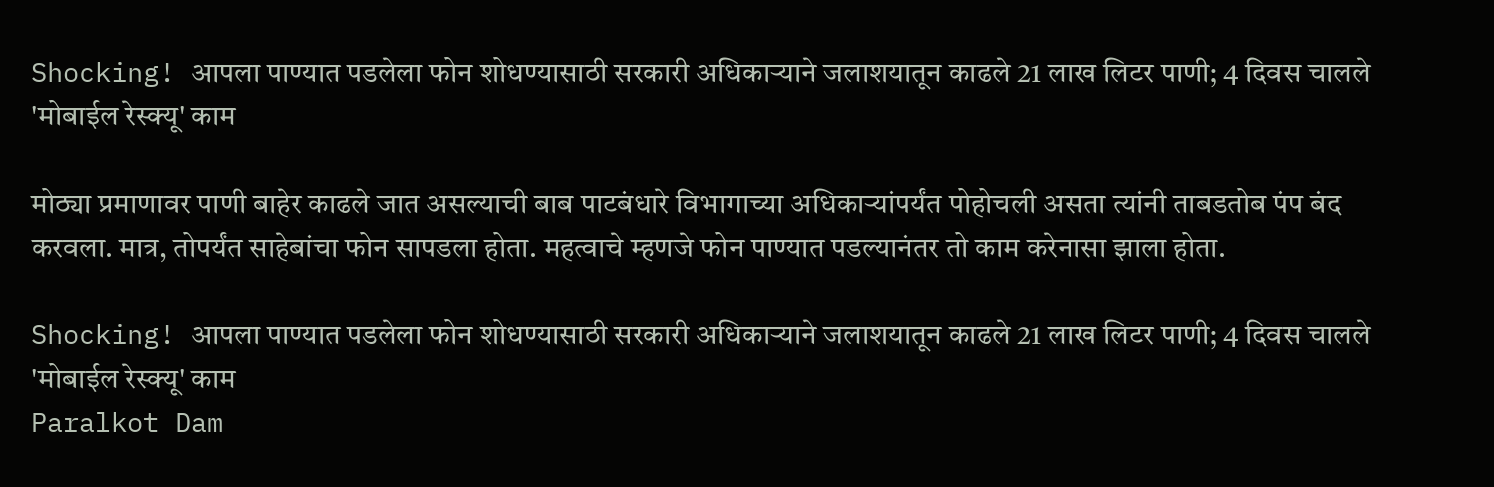Shocking! आपला पाण्यात पडलेला फोन शोधण्यासाठी सरकारी अधिकाऱ्याने जलाशयातून काढले 21 लाख लिटर पाणी; 4 दिवस चालले 'मोबाईल रेस्क्यू' काम

मोठ्या प्रमाणावर पाणी बाहेर काढले जात असल्याची बाब पाटबंधारे विभागाच्या अधिकाऱ्यांपर्यंत पोहोचली असता त्यांनी ताबडतोब पंप बंद करवला. मात्र, तोपर्यंत साहेबांचा फोन सापडला होता. महत्वाचे म्हणजे फोन पाण्यात पडल्यानंतर तो काम करेनासा झाला होता.

Shocking! आपला पाण्यात पडलेला फोन शोधण्यासाठी सरकारी अधिकाऱ्याने जलाशयातून काढले 21 लाख लिटर पाणी; 4 दिवस चालले 'मोबाईल रेस्क्यू' काम
Paralkot Dam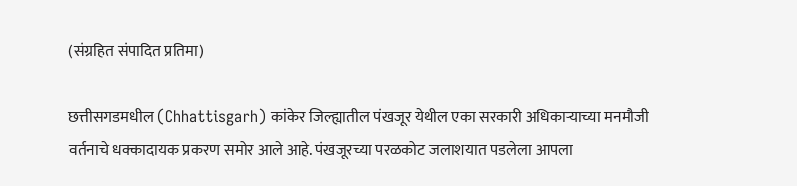(संग्रहित संपादित प्रतिमा)

छत्तीसगडमधील (Chhattisgarh) कांकेर जिल्ह्यातील पंखजूर येथील एका सरकारी अधिकाऱ्याच्या मनमौजी वर्तनाचे धक्कादायक प्रकरण समोर आले आहे. पंखजूरच्या परळकोट जलाशयात पडलेला आपला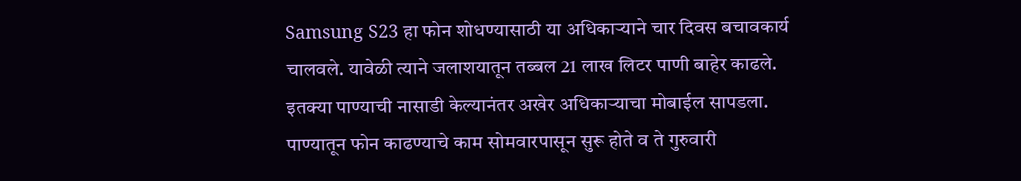Samsung S23 हा फोन शोधण्यासाठी या अधिकाऱ्याने चार दिवस बचावकार्य चालवले. यावेळी त्याने जलाशयातून तब्बल 21 लाख लिटर पाणी बाहेर काढले. इतक्या पाण्याची नासाडी केल्यानंतर अखेर अधिकाऱ्याचा मोबाईल सापडला. पाण्यातून फोन काढण्याचे काम सोमवारपासून सुरू होते व ते गुरुवारी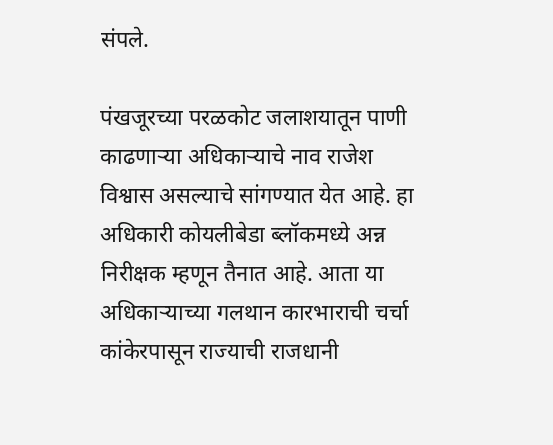संपले.

पंखजूरच्या परळकोट जलाशयातून पाणी काढणाऱ्या अधिकाऱ्याचे नाव राजेश विश्वास असल्याचे सांगण्यात येत आहे. हा अधिकारी कोयलीबेडा ब्लॉकमध्ये अन्न निरीक्षक म्हणून तैनात आहे. आता या अधिकाऱ्याच्या गलथान कारभाराची चर्चा कांकेरपासून राज्याची राजधानी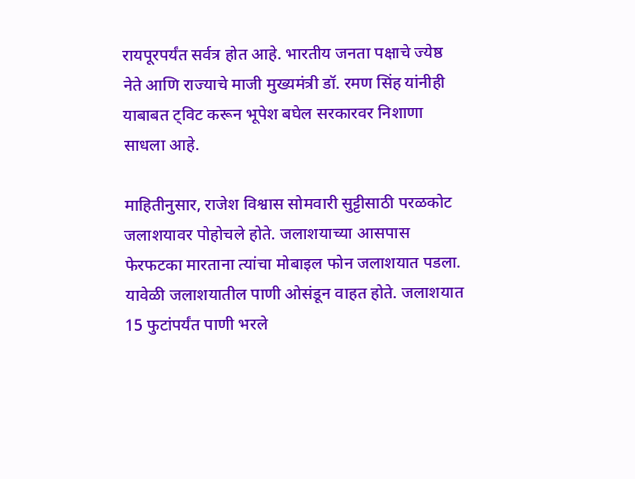रायपूरपर्यंत सर्वत्र होत आहे. भारतीय जनता पक्षाचे ज्येष्ठ नेते आणि राज्याचे माजी मुख्यमंत्री डॉ. रमण सिंह यांनीही याबाबत ट्विट करून भूपेश बघेल सरकारवर निशाणा साधला आहे.

माहितीनुसार, राजेश विश्वास सोमवारी सुट्टीसाठी परळकोट जलाशयावर पोहोचले होते. जलाशयाच्या आसपास फेरफटका मारताना त्यांचा मोबाइल फोन जलाशयात पडला. यावेळी जलाशयातील पाणी ओसंडून वाहत होते. जलाशयात 15 फुटांपर्यंत पाणी भरले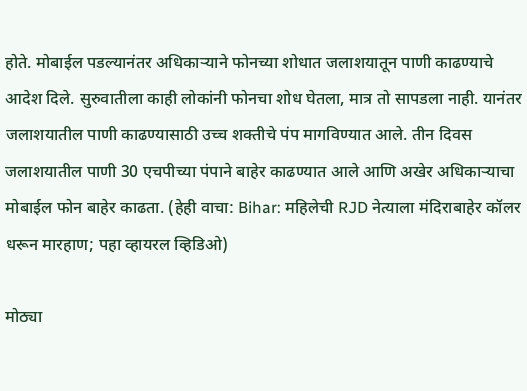होते. मोबाईल पडल्यानंतर अधिकाऱ्याने फोनच्या शोधात जलाशयातून पाणी काढण्याचे आदेश दिले. सुरुवातीला काही लोकांनी फोनचा शोध घेतला, मात्र तो सापडला नाही. यानंतर जलाशयातील पाणी काढण्यासाठी उच्च शक्तीचे पंप मागविण्यात आले. तीन दिवस जलाशयातील पाणी 30 एचपीच्या पंपाने बाहेर काढण्यात आले आणि अखेर अधिकाऱ्याचा मोबाईल फोन बाहेर काढता. (हेही वाचा: Bihar: महिलेची RJD नेत्याला मंदिराबाहेर कॉलर धरून मारहाण; पहा व्हायरल व्हिडिओ)

मोठ्या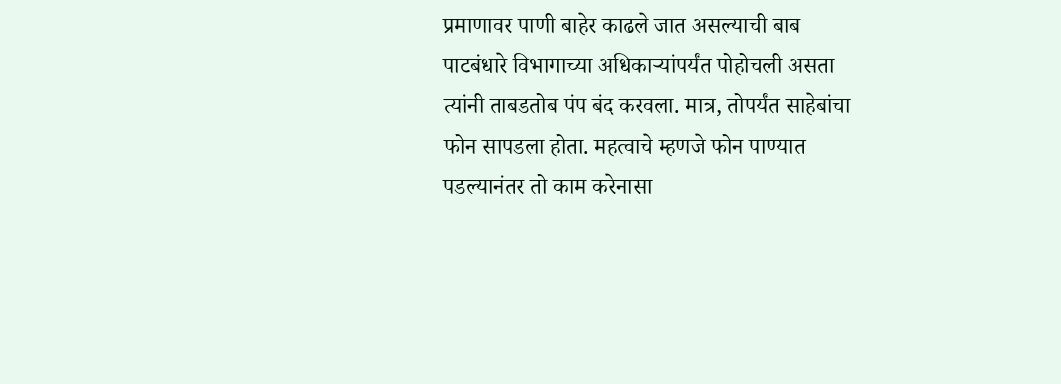प्रमाणावर पाणी बाहेर काढले जात असल्याची बाब पाटबंधारे विभागाच्या अधिकाऱ्यांपर्यंत पोहोचली असता त्यांनी ताबडतोब पंप बंद करवला. मात्र, तोपर्यंत साहेबांचा फोन सापडला होता. महत्वाचे म्हणजे फोन पाण्यात पडल्यानंतर तो काम करेनासा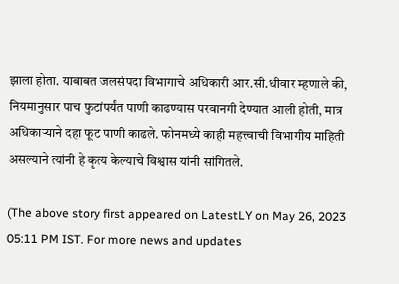झाला होता. याबाबत जलसंपदा विभागाचे अधिकारी आर.सी.धीवार म्हणाले की, नियमानुसार पाच फुटांपर्यंत पाणी काढण्यास परवानगी देण्यात आली होती, मात्र अधिकाऱ्याने दहा फूट पाणी काढले. फोनमध्ये काही महत्त्वाची विभागीय माहिती असल्याने त्यांनी हे कृत्य केल्याचे विश्वास यांनी सांगितले.

(The above story first appeared on LatestLY on May 26, 2023 05:11 PM IST. For more news and updates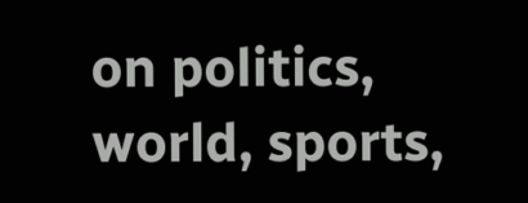on politics, world, sports,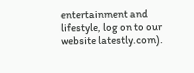entertainment and lifestyle, log on to our website latestly.com).